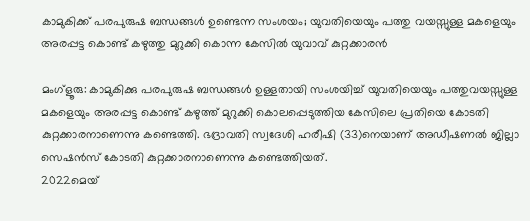കാമുകിക്ക് പരപുരുഷ ബന്ധങ്ങള്‍ ഉണ്ടെന്ന സംശയം; യുവതിയെയും പത്തു വയസ്സുള്ള മകളെയും അരപ്പട്ട കൊണ്ട് കഴുത്തു മുറുക്കി കൊന്ന കേസില്‍ യുവാവ് കുറ്റക്കാരന്‍

മംഗ്‌ളൂരു: കാമുകിക്കു പരപുരുഷ ബന്ധങ്ങള്‍ ഉള്ളതായി സംശയിച്ച് യുവതിയെയും പത്തുവയസ്സുള്ള മകളെയും അരപ്പട്ട കൊണ്ട് കഴുത്ത് മുറുക്കി കൊലപ്പെടുത്തിയ കേസിലെ പ്രതിയെ കോടതി കുറ്റക്കാരനാണെന്നു കണ്ടെത്തി. ഭദ്രാവതി സ്വദേശി ഹരീഷി (33)നെയാണ് അഡീഷണല്‍ ജില്ലാ സെഷന്‍സ് കോടതി കുറ്റക്കാരനാണെന്നു കണ്ടെത്തിയത്.
2022മെയ്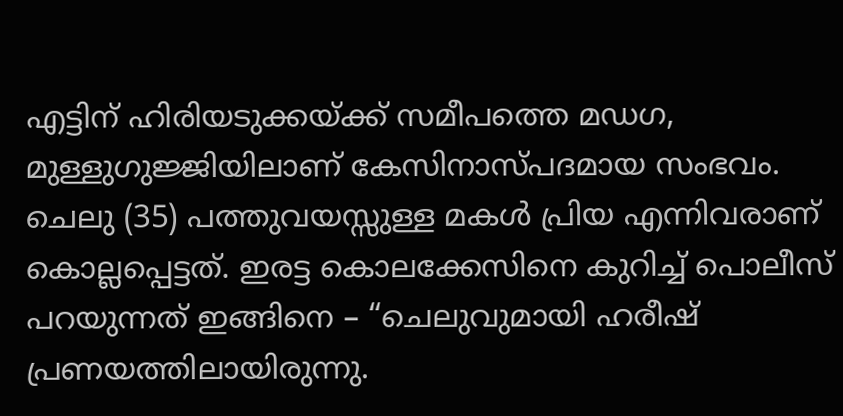എട്ടിന് ഹിരിയടുക്കയ്ക്ക് സമീപത്തെ മഡഗ, മുള്ളുഗുജ്ജിയിലാണ് കേസിനാസ്പദമായ സംഭവം. ചെലു (35) പത്തുവയസ്സുള്ള മകള്‍ പ്രിയ എന്നിവരാണ് കൊല്ലപ്പെട്ടത്. ഇരട്ട കൊലക്കേസിനെ കുറിച്ച് പൊലീസ് പറയുന്നത് ഇങ്ങിനെ – “ചെലുവുമായി ഹരീഷ് പ്രണയത്തിലായിരുന്നു.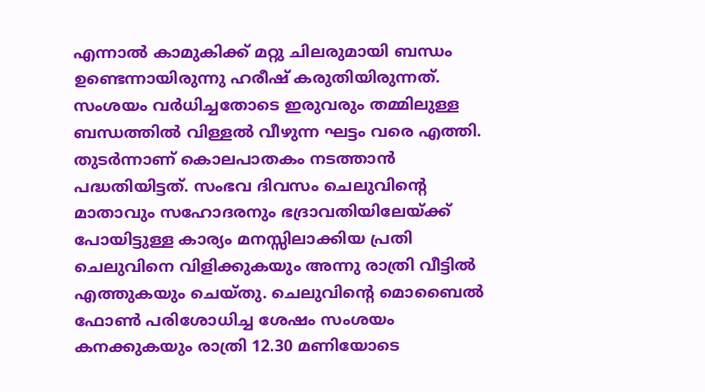എന്നാല്‍ കാമുകിക്ക് മറ്റു ചിലരുമായി ബന്ധം ഉണ്ടെന്നായിരുന്നു ഹരീഷ് കരുതിയിരുന്നത്. സംശയം വര്‍ധിച്ചതോടെ ഇരുവരും തമ്മിലുള്ള ബന്ധത്തില്‍ വിള്ളല്‍ വീഴുന്ന ഘട്ടം വരെ എത്തി. തുടര്‍ന്നാണ് കൊലപാതകം നടത്താന്‍ പദ്ധതിയിട്ടത്. സംഭവ ദിവസം ചെലുവിന്റെ മാതാവും സഹോദരനും ഭദ്രാവതിയിലേയ്ക്ക് പോയിട്ടുള്ള കാര്യം മനസ്സിലാക്കിയ പ്രതി ചെലുവിനെ വിളിക്കുകയും അന്നു രാത്രി വീട്ടില്‍ എത്തുകയും ചെയ്തു. ചെലുവിന്റെ മൊബൈല്‍ ഫോണ്‍ പരിശോധിച്ച ശേഷം സംശയം കനക്കുകയും രാത്രി 12.30 മണിയോടെ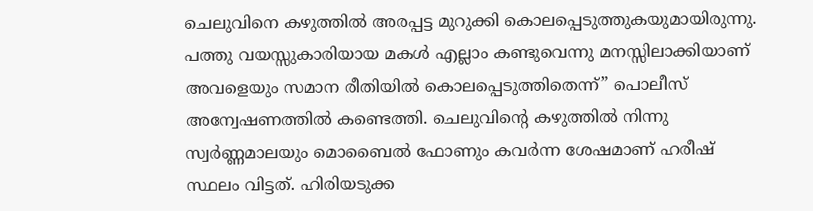ചെലുവിനെ കഴുത്തില്‍ അരപ്പട്ട മുറുക്കി കൊലപ്പെടുത്തുകയുമായിരുന്നു. പത്തു വയസ്സുകാരിയായ മകള്‍ എല്ലാം കണ്ടുവെന്നു മനസ്സിലാക്കിയാണ് അവളെയും സമാന രീതിയില്‍ കൊലപ്പെടുത്തിതെന്ന്” പൊലീസ് അന്വേഷണത്തില്‍ കണ്ടെത്തി. ചെലുവിന്റെ കഴുത്തില്‍ നിന്നു സ്വര്‍ണ്ണമാലയും മൊബൈല്‍ ഫോണും കവര്‍ന്ന ശേഷമാണ് ഹരീഷ് സ്ഥലം വിട്ടത്. ഹിരിയടുക്ക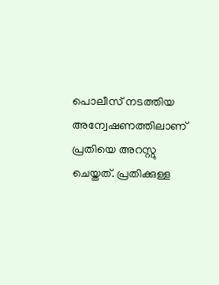പൊലീസ് നടത്തിയ അന്വേഷണത്തിലാണ് പ്രതിയെ അറസ്റ്റു ചെയ്തത്. പ്രതിക്കുള്ള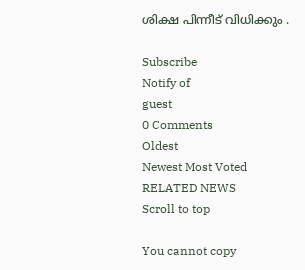ശിക്ഷ പിന്നീട് വിധിക്കും .

Subscribe
Notify of
guest
0 Comments
Oldest
Newest Most Voted
RELATED NEWS
Scroll to top

You cannot copy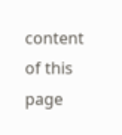content of this page